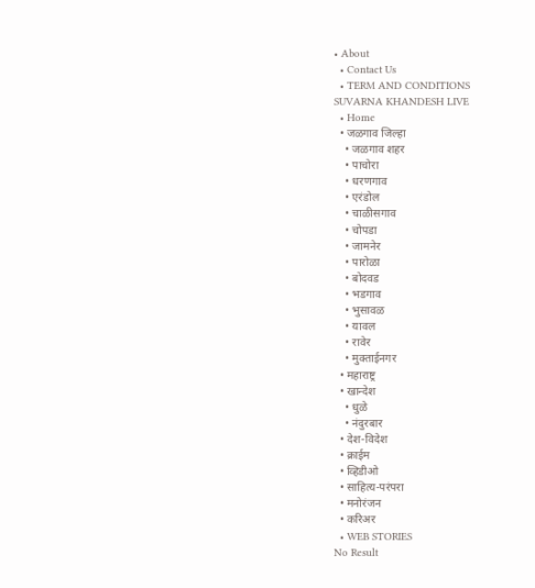• About
  • Contact Us
  • TERM AND CONDITIONS
SUVARNA KHANDESH LIVE
  • Home
  • जळगाव जिल्हा
    • जळगाव शहर
    • पाचोरा
    • धरणगाव
    • एरंडोल
    • चाळीसगाव
    • चोपडा
    • जामनेर
    • पारोळा
    • बोदवड
    • भडगाव
    • भुसावळ
    • यावल
    • रावेर
    • मुक्ताईनगर
  • महाराष्ट्र
  • खान्देश
    • धुळे
    • नंदुरबार
  • देश-विदेश
  • क्राईम
  • व्हिडीओ
  • साहित्य-परंपरा
  • मनोरंजन
  • करिअर
  • WEB STORIES
No Result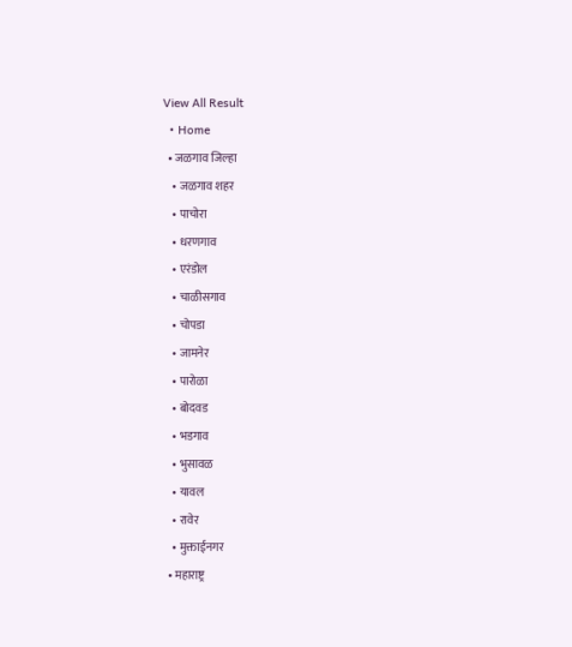View All Result
  • Home
  • जळगाव जिल्हा
    • जळगाव शहर
    • पाचोरा
    • धरणगाव
    • एरंडोल
    • चाळीसगाव
    • चोपडा
    • जामनेर
    • पारोळा
    • बोदवड
    • भडगाव
    • भुसावळ
    • यावल
    • रावेर
    • मुक्ताईनगर
  • महाराष्ट्र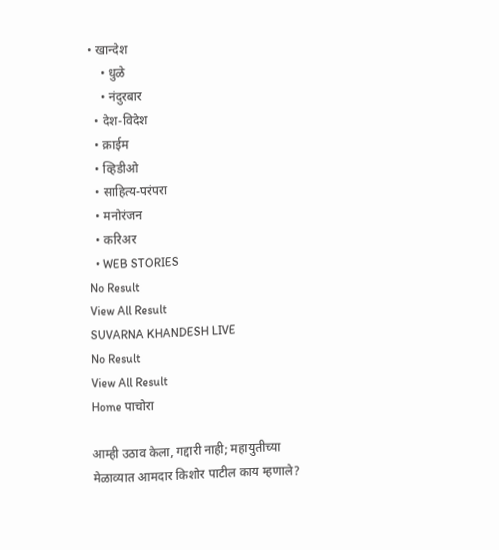• खान्देश
    • धुळे
    • नंदुरबार
  • देश-विदेश
  • क्राईम
  • व्हिडीओ
  • साहित्य-परंपरा
  • मनोरंजन
  • करिअर
  • WEB STORIES
No Result
View All Result
SUVARNA KHANDESH LIVE
No Result
View All Result
Home पाचोरा

आम्ही उठाव केला, गद्दारी नाही; महायुतीच्या मेळाव्यात आमदार किशोर पाटील काय म्हणाले?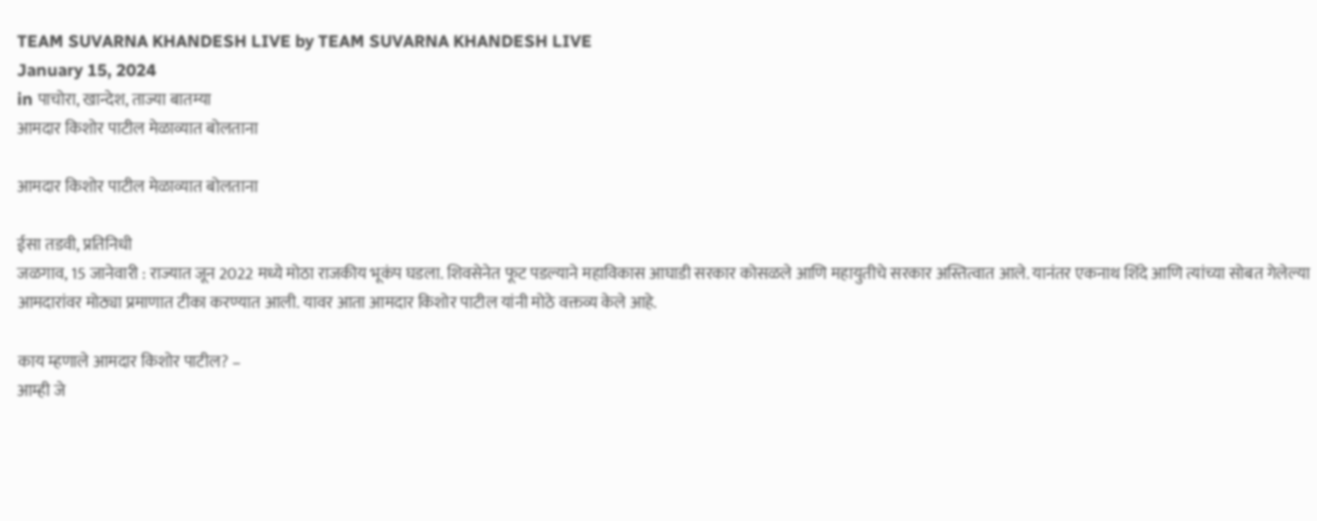TEAM SUVARNA KHANDESH LIVE by TEAM SUVARNA KHANDESH LIVE
January 15, 2024
in पाचोरा, खान्देश, ताज्या बातम्या
आमदार किशोर पाटील मेळाव्यात बोलताना

आमदार किशोर पाटील मेळाव्यात बोलताना

ईसा तडवी, प्रतिनिधी
जळगाव, 15 जानेवारी : राज्यात जून 2022 मध्ये मोठा राजकीय भूकंप घडला. शिवसेनेत फूट पडल्याने महाविकास आघाडी सरकार कोसळले आणि महायुतीचे सरकार अस्तित्वात आले. यानंतर एकनाथ शिंदे आणि त्यांच्या सोबत गेलेल्या आमदारांवर मोठ्या प्रमाणात टीका करण्यात आली. यावर आता आमदार किशोर पाटील यांनी मोठे वक्तव्य केले आहे.

काय म्हणाले आमदार किशोर पाटील? –
आम्ही जे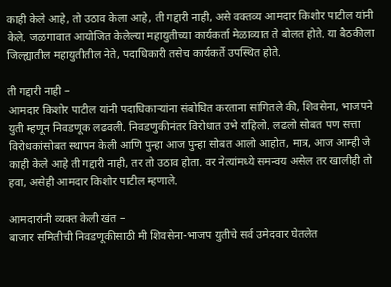काही केले आहे, तो उठाव केला आहे, ती गद्दारी नाही, असे वक्तव्य आमदार किशोर पाटील यांनी केले. जळगावात आयोजित केलेल्या महायुतीच्या कार्यकर्ता मेळाव्यात ते बोलत होते. या बैठकीला जिल्ह्यातील महायुतीतील नेते, पदाधिकारी तसेच कार्यकर्ते उपस्थित होते.

ती गद्दारी नाही –
आमदार किशोर पाटील यांनी पदाधिकाऱ्यांना संबोधित करताना सांगितले की, शिवसेना, भाजपने युती म्हणून निवडणूक लढवली. निवडणुकीनंतर विरोधात उभे राहिलो. लढलो सोबत पण सत्ता विरोधकांसोबत स्थापन केली आणि पुन्हा आज पुन्हा सोबत आलो आहोत, मात्र, आज आम्ही जे काही केले आहे ती गद्दारी नाही, तर तो उठाव होता. वर नेत्यांमध्ये समन्वय असेल तर खालीही तो हवा, असेही आमदार किशोर पाटील म्हणाले.

आमदारांनी व्यक्त केली खंत –
बाजार समितीची निवडणूकीसाठी मी शिवसेना-भाजप युतीचे सर्व उमेदवार घेतलेत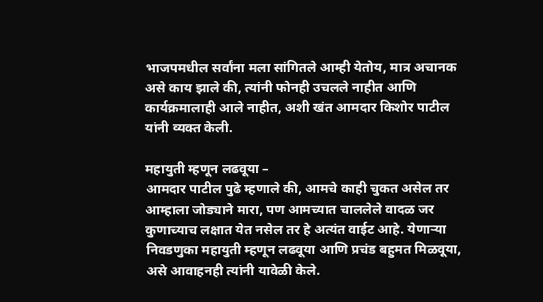भाजपमधील सर्वांना मला सांगितले आम्ही येतोय, मात्र अचानक असे काय झाले की, त्यांनी फोनही उचलले नाहीत आणि कार्यक्रमालाही आले नाहीत, अशी खंत आमदार किशोर पाटील यांनी व्यक्त केली.

महायुती म्हणून लढवूया –
आमदार पाटील पुढे म्हणाले की, आमचे काही चुकत असेल तर आम्हाला जोड्याने मारा, पण आमच्यात चाललेले वादळ जर कुणाच्याच लक्षात येत नसेल तर हे अत्यंत वाईट आहे. येणाऱ्या निवडणुका महायुती म्हणून लढवूया आणि प्रचंड बहुमत मिळवूया, असे आवाहनही त्यांनी यावेळी केले.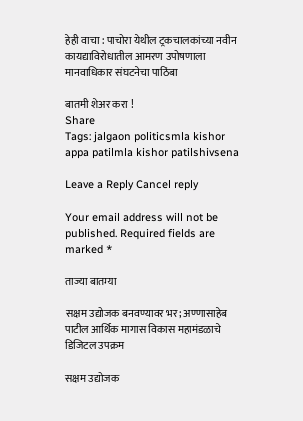हेही वाचा : पाचोरा येथील ट्रकचालकांच्या नवीन कायद्याविरोधातील आमरण उपोषणाला मानवाधिकार संघटनेचा पाठिंबा

बातमी शेअर करा !
Share
Tags: jalgaon politicsmla kishor appa patilmla kishor patilshivsena

Leave a Reply Cancel reply

Your email address will not be published. Required fields are marked *

ताज्या बातम्या

सक्षम उद्योजक बनवण्यावर भर; अण्णासाहेब पाटील आर्थिक मागास विकास महामंडळाचे डिजिटल उपक्रम

सक्षम उद्योजक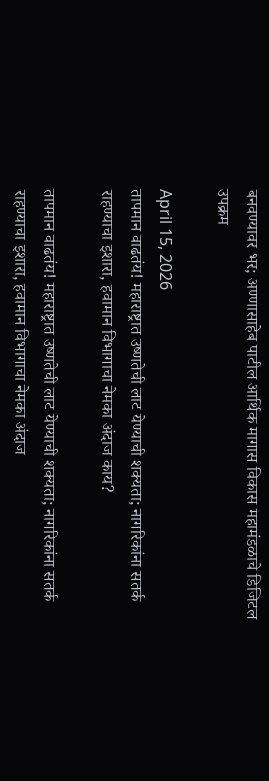बनवण्यावर भर; अण्णासाहेब पाटील आर्थिक मागास विकास महामंडळाचे डिजिटल उपक्रम

April 15, 2026
तापमान वाढतंय! महाराष्ट्रात उष्णतेची लाट येण्याची शक्यता; नागरिकांना सतर्क राहण्याचा इशारा, हवामान विभागाचा नेमका अंदाज काय?

तापमान वाढतंय! महाराष्ट्रात उष्णतेची लाट येण्याची शक्यता; नागरिकांना सतर्क राहण्याचा इशारा, हवामान विभागाचा नेमका अंदाज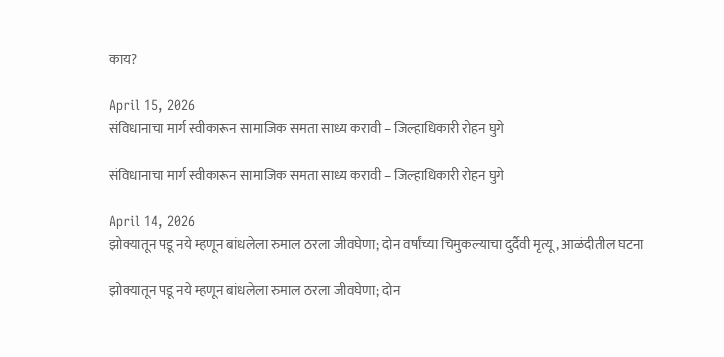काय?

April 15, 2026
संविधानाचा मार्ग स्वीकारून सामाजिक समता साध्य करावी – जिल्हाधिकारी रोहन घुगे

संविधानाचा मार्ग स्वीकारून सामाजिक समता साध्य करावी – जिल्हाधिकारी रोहन घुगे

April 14, 2026
झोक्यातून पडू नये म्हणून बांधलेला रुमाल ठरला जीवघेणा; दोन वर्षांच्या चिमुकल्याचा दुर्दैवी मृत्यू, आळंदीतील घटना

झोक्यातून पडू नये म्हणून बांधलेला रुमाल ठरला जीवघेणा; दोन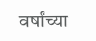वर्षांच्या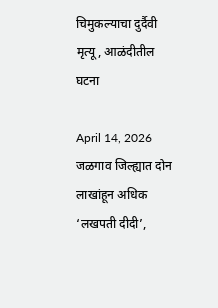चिमुकल्याचा दुर्दैवी मृत्यू, आळंदीतील घटना

April 14, 2026
जळगाव जिल्ह्यात दोन लाखांहून अधिक ‘लखपती दीदी’,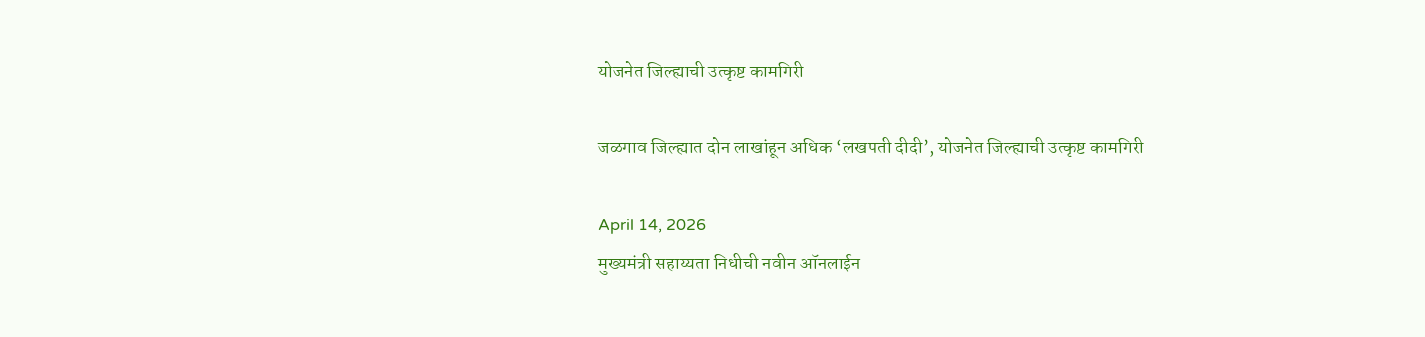योजनेत जिल्ह्याची उत्कृष्ट कामगिरी

जळगाव जिल्ह्यात दोन लाखांहून अधिक ‘लखपती दीदी’, योजनेत जिल्ह्याची उत्कृष्ट कामगिरी

April 14, 2026
मुख्यमंत्री सहाय्यता निधीची नवीन ऑनलाईन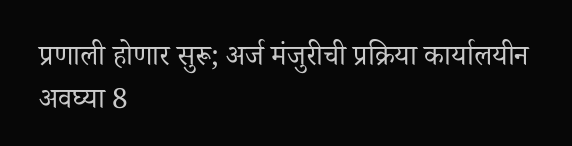प्रणाली होणार सुरू; अर्ज मंजुरीची प्रक्रिया कार्यालयीन अवघ्या 8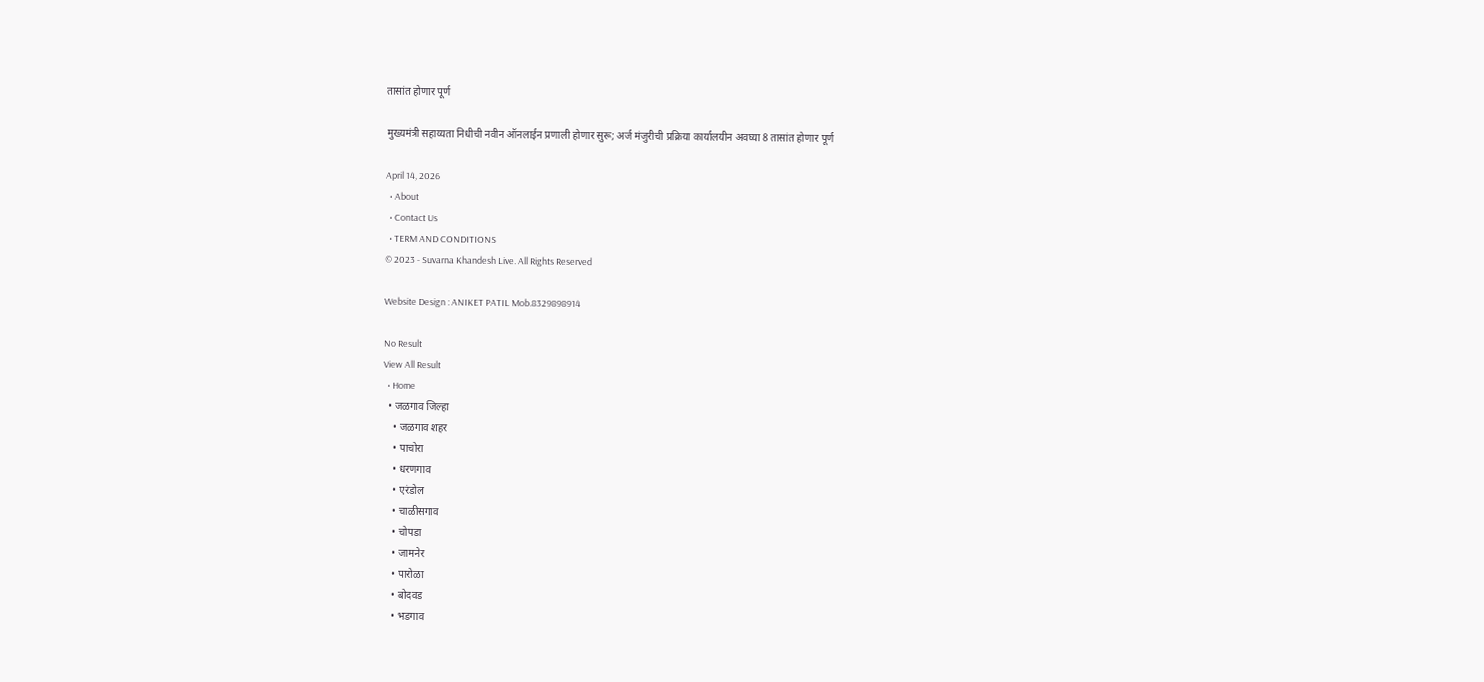तासांत होणार पूर्ण

मुख्यमंत्री सहाय्यता निधीची नवीन ऑनलाईन प्रणाली होणार सुरू; अर्ज मंजुरीची प्रक्रिया कार्यालयीन अवघ्या 8 तासांत होणार पूर्ण

April 14, 2026
  • About
  • Contact Us
  • TERM AND CONDITIONS
© 2023 - Suvarna Khandesh Live. All Rights Reserved

Website Design : ANIKET PATIL Mob.8329898914

No Result
View All Result
  • Home
  • जळगाव जिल्हा
    • जळगाव शहर
    • पाचोरा
    • धरणगाव
    • एरंडोल
    • चाळीसगाव
    • चोपडा
    • जामनेर
    • पारोळा
    • बोदवड
    • भडगाव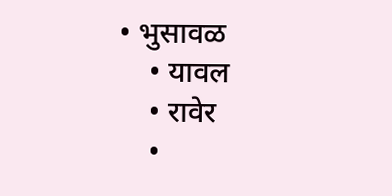• भुसावळ
    • यावल
    • रावेर
    •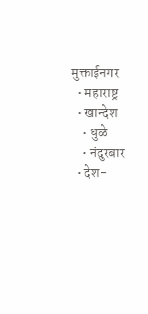मुक्ताईनगर
  • महाराष्ट्र
  • खान्देश
    • धुळे
    • नंदुरबार
  • देश-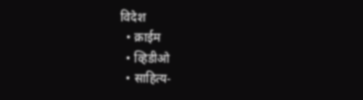विदेश
  • क्राईम
  • व्हिडीओ
  • साहित्य-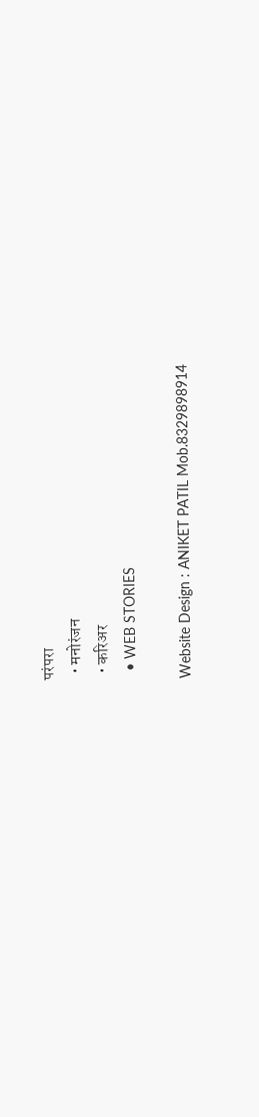परंपरा
  • मनोरंजन
  • करिअर
  • WEB STORIES

Website Design : ANIKET PATIL Mob.8329898914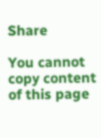Share

You cannot copy content of this page